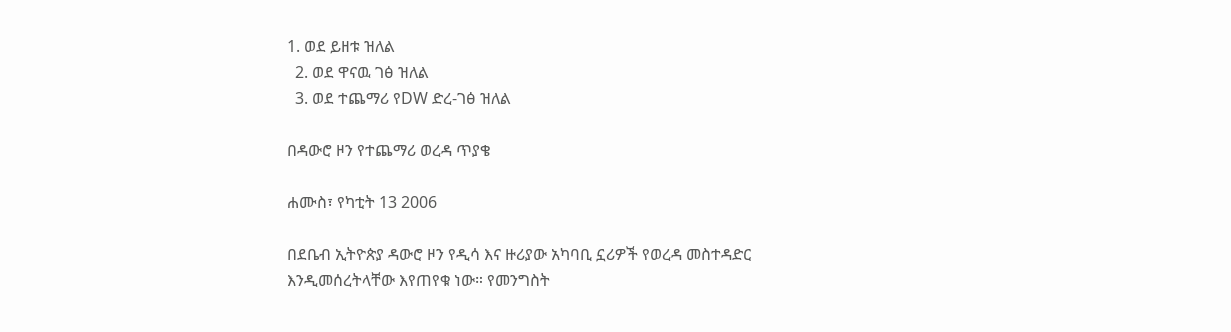1. ወደ ይዘቱ ዝለል
  2. ወደ ዋናዉ ገፅ ዝለል
  3. ወደ ተጨማሪ የDW ድረ-ገፅ ዝለል

በዳውሮ ዞን የተጨማሪ ወረዳ ጥያቄ

ሐሙስ፣ የካቲት 13 2006

በደቤብ ኢትዮጵያ ዳውሮ ዞን የዲሳ እና ዙሪያው አካባቢ ኗሪዎች የወረዳ መስተዳድር እንዲመሰረትላቸው እየጠየቁ ነው። የመንግስት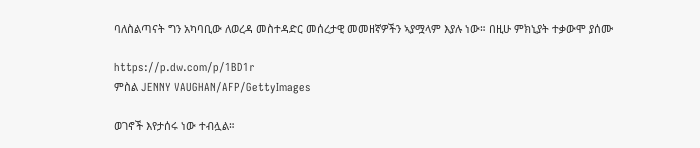ባለስልጣናት ግን አካባቢው ለወረዳ መስተዳድር መሰረታዊ መመዘኛዎችን ኣያሟላም እያሉ ነው። በዚሁ ምክኒያት ተቃውሞ ያሰሙ

https://p.dw.com/p/1BD1r
ምስል JENNY VAUGHAN/AFP/GettyImages

ወገኖች እየታሰሩ ነው ተብሏል።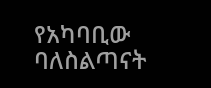የአካባቢው ባለስልጣናት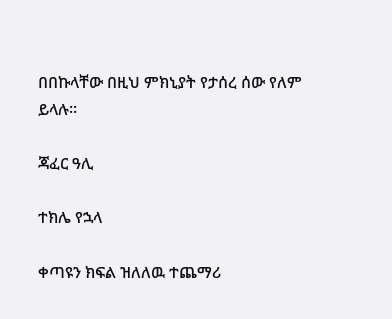በበኩላቸው በዚህ ምክኒያት የታሰረ ሰው የለም ይላሉ።

ጃፈር ዓሊ

ተክሌ የኋላ

ቀጣዩን ክፍል ዝለለዉ ተጨማሪ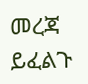መረጃ ይፈልጉ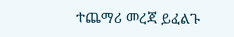ተጨማሪ መረጃ ይፈልጉ